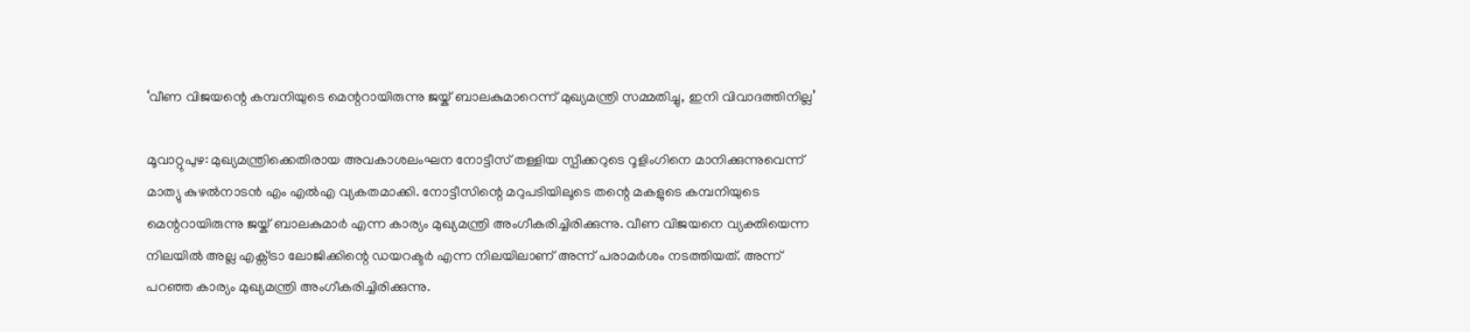‘വീണ വിജയന്റെ കമ്പനിയുടെ മെന്ററായിരുന്നു ജയ്ക് ബാലകുമാറെന്ന് മുഖ്യമന്ത്രി സമ്മതിച്ചു, ഇനി വിവാദത്തിനില്ല’

മൂവാറ്റുപുഴ: മുഖ്യമന്ത്രിക്കെതിരായ അവകാശലംഘന നോട്ടീസ് തള്ളിയ സ്പീക്കറുടെ റൂളിംഗിനെ മാനിക്കുന്നുവെന്ന് മാത്യു കുഴല്‍നാടന്‍ എം എല്‍എ വ്യകതമാക്കി. നോട്ടീസിന്റെ മറുപടിയിലൂടെ തന്റെ മകളുടെ കമ്പനിയുടെ മെന്ററായിരുന്നു ജയ്ക് ബാലകുമാർ എന്ന കാര്യം മുഖ്യമന്ത്രി അംഗീകരിച്ചിരിക്കുന്നു. വീണ വിജയനെ വ്യക്തിയെന്ന നിലയിൽ അല്ല എക്സ്ട്രാ ലോജിക്കിന്റെ ഡയറക്ടർ എന്ന നിലയിലാണ് അന്ന് പരാമർശം നടത്തിയത്. അന്ന് പറഞ്ഞ കാര്യം മുഖ്യമന്ത്രി അംഗീകരിച്ചിരിക്കുന്നു.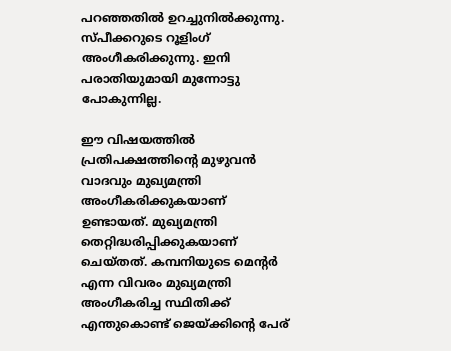പറഞ്ഞതിൽ ഉറച്ചുനിൽക്കുന്നു. സ്പീക്കറുടെ റൂളിംഗ് അംഗീകരിക്കുന്നു. ഇനി പരാതിയുമായി മുന്നോട്ടു പോകുന്നില്ല.

ഈ വിഷയത്തിൽ പ്രതിപക്ഷത്തിന്റെ മുഴുവൻ വാദവും മുഖ്യമന്ത്രി അംഗീകരിക്കുകയാണ് ഉണ്ടായത്. മുഖ്യമന്ത്രി തെറ്റിദ്ധരിപ്പിക്കുകയാണ് ചെയ്തത്. കമ്പനിയുടെ മെന്റര്‍ എന്ന വിവരം മുഖ്യമന്ത്രി അംഗീകരിച്ച സ്ഥിതിക്ക് എന്തുകൊണ്ട് ജെയ്ക്കിന്റെ പേര്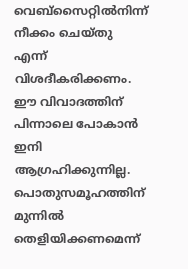വെബ്സൈറ്റിൽനിന്ന് നീക്കം ചെയ്തു എന്ന് വിശദീകരിക്കണം. ഈ വിവാദത്തിന് പിന്നാലെ പോകാൻ ഇനി ആഗ്രഹിക്കുന്നില്ല. പൊതുസമൂഹത്തിന് മുന്നിൽ തെളിയിക്കണമെന്ന്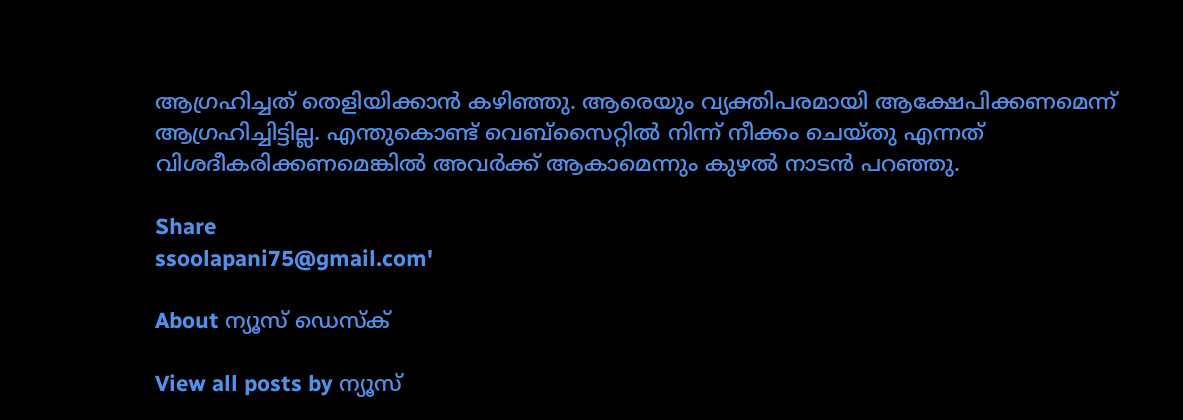ആഗ്രഹിച്ചത് തെളിയിക്കാൻ കഴിഞ്ഞു. ആരെയും വ്യക്തിപരമായി ആക്ഷേപിക്കണമെന്ന് ആഗ്രഹിച്ചിട്ടില്ല. എന്തുകൊണ്ട് വെബ്സൈറ്റിൽ നിന്ന് നീക്കം ചെയ്തു എന്നത് വിശദീകരിക്കണമെങ്കിൽ അവർക്ക് ആകാമെന്നും കുഴൽ നാടൻ പറഞ്ഞു.

Share
ssoolapani75@gmail.com'

About ന്യൂസ് ഡെസ്ക്

View all posts by ന്യൂസ്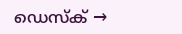ഡെസ്ക് →